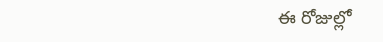ఈ రోజుల్లో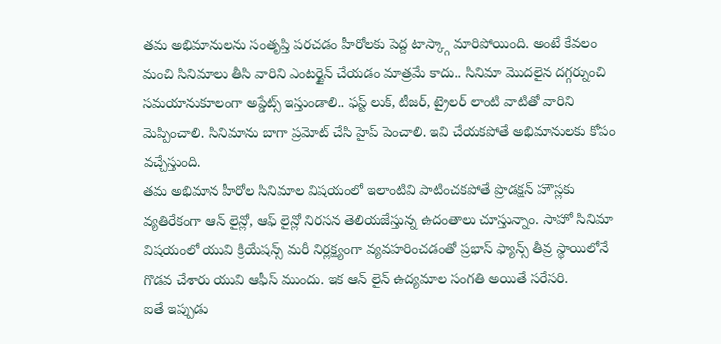తమ అభిమానులను సంతృప్తి పరచడం హీరోలకు పెద్ద టాస్క్గా మారిపోయింది. అంటే కేవలం మంచి సినిమాలు తీసి వారిని ఎంటర్టైన్ చేయడం మాత్రమే కాదు.. సినిమా మొదలైన దగ్గర్నుంచి సమయానుకూలంగా అప్డేట్స్ ఇస్తుండాలి.. ఫస్ట్ లుక్, టీజర్, ట్రైలర్ లాంటి వాటితో వారిని మెప్పించాలి. సినిమాను బాగా ప్రమోట్ చేసి హైప్ పెంచాలి. ఇవి చేయకపోతే అభిమానులకు కోపం వచ్చేస్తుంది.
తమ అభిమాన హీరోల సినిమాల విషయంలో ఇలాంటివి పాటించకపోతే ప్రొడక్షన్ హౌస్లకు వ్యతిరేకంగా ఆన్ లైన్లో, ఆఫ్ లైన్లో నిరసన తెలియజేస్తున్న ఉదంతాలు చూస్తున్నాం. సాహో సినిమా విషయంలో యువి క్రియేషన్స్ మరీ నిర్లక్ష్యంగా వ్యవహరించడంతో ప్రభాస్ ఫ్యాన్స్ తీవ్ర స్థాయిలోనే గొడవ చేశారు యువి ఆఫీస్ ముందు. ఇక ఆన్ లైన్ ఉద్యమాల సంగతి అయితే సరేసరి.
ఐతే ఇప్పుడు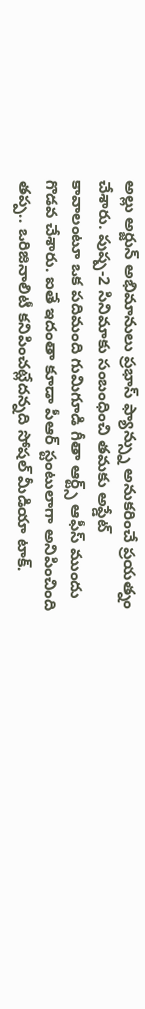అల్లు అర్జున్ అభిమానులు ప్రభాస్ ఫ్యాన్స్ను అనుకరించే ప్రయత్నం చేశారు. పుష్ప-2 సినిమాకు సంబంధించి తమకు అప్డేట్ కావాలంటూ ఒక పదిమంది గుమిగూడి గీతా ఆర్ట్స్ ఆఫీస్ ముందు గొడవ చేశారు. ఐతే ఇదంతా కూడా పీఆర్ స్టంటులాగా అనిపించింది తప్ప.. ఒరిజినాలిటీ కనిపించట్లేదన్నది సోషల్ మీడియా టాక్.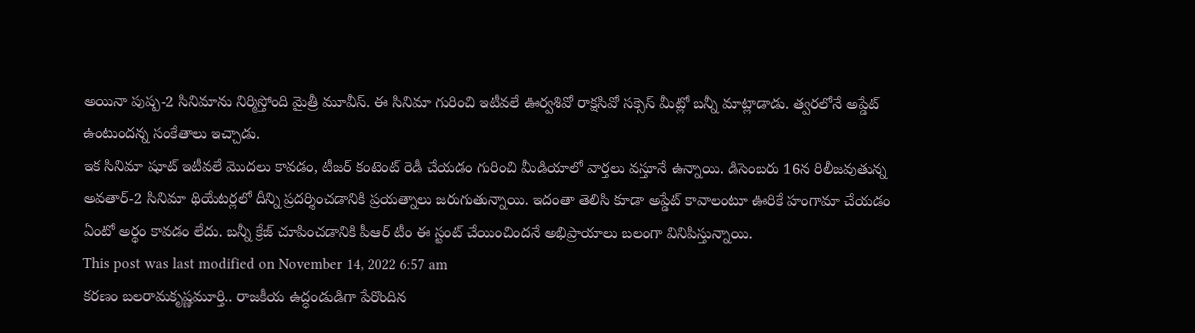అయినా పుష్ప-2 సినిమాను నిర్మిస్తోంది మైత్రీ మూవీస్. ఈ సినిమా గురించి ఇటీవలే ఊర్వశివో రాక్షసివో సక్సెస్ మీట్లో బన్నీ మాట్లాడాడు. త్వరలోనే అప్డేట్ ఉంటుందన్న సంకేతాలు ఇచ్చాడు.
ఇక సినిమా షూట్ ఇటీవలే మొదలు కావడం, టీజర్ కంటెంట్ రెడీ చేయడం గురించి మీడియాలో వార్తలు వస్తూనే ఉన్నాయి. డిసెంబరు 16న రిలీజవుతున్న అవతార్-2 సినిమా థియేటర్లలో దీన్ని ప్రదర్శించడానికి ప్రయత్నాలు జరుగుతున్నాయి. ఇదంతా తెలిసి కూడా అప్డేట్ కావాలంటూ ఊరికే హంగామా చేయడం ఏంటో అర్థం కావడం లేదు. బన్నీ క్రేజ్ చూపించడానికి పీఆర్ టీం ఈ స్టంట్ చేయించిందనే అభిప్రాయాలు బలంగా వినిపిస్తున్నాయి.
This post was last modified on November 14, 2022 6:57 am
కరణం బలరామకృష్ణమూర్తి.. రాజకీయ ఉద్ధండుడిగా పేరొందిన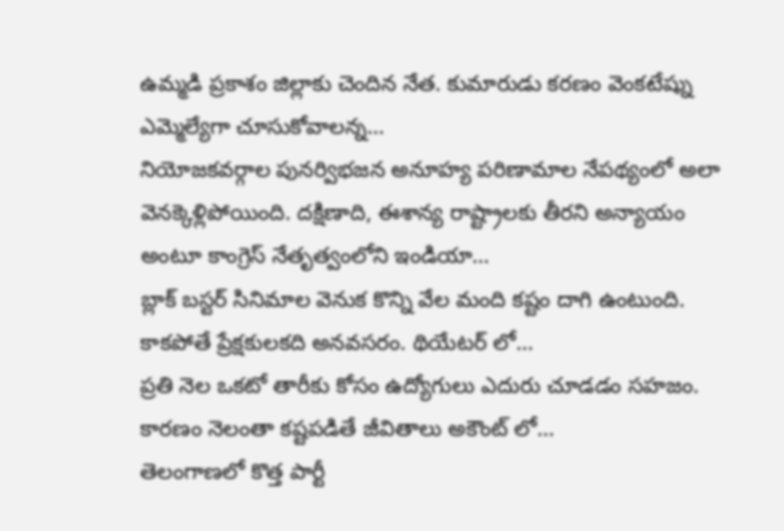ఉమ్మడి ప్రకాశం జిల్లాకు చెందిన నేత. కుమారుడు కరణం వెంకటేష్ను ఎమ్మెల్యేగా చూసుకోవాలన్న…
నియోజకవర్గాల పునర్విభజన అనూహ్య పరిణామాల నేపథ్యంలో అలా వెనక్కెళ్లిపోయింది. దక్షిణాది, ఈశాన్య రాష్ట్రాలకు తీరని అన్యాయం అంటూ కాంగ్రెస్ నేతృత్వంలోని ఇండియా…
బ్లాక్ బస్టర్ సినిమాల వెనుక కొన్ని వేల మంది కష్టం దాగి ఉంటుంది. కాకపోతే ప్రేక్షకులకది అనవసరం. థియేటర్ లో…
ప్రతి నెల ఒకటో తారీకు కోసం ఉద్యోగులు ఎదురు చూడడం సహజం. కారణం నెలంతా కష్టపడితే జీవితాలు అకౌంట్ లో…
తెలంగాణలో కొత్త పార్టీ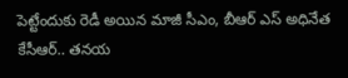పెట్టేందుకు రెడీ అయిన మాజీ సీఎం, బీఆర్ ఎస్ అధినేత కేసీఆర్.. తనయ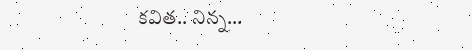కవిత.. నిన్న…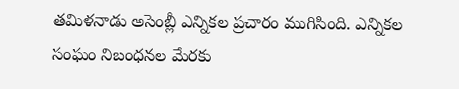తమిళనాడు అసెంబ్లీ ఎన్నికల ప్రచారం ముగిసింది. ఎన్నికల సంఘం నిబంధనల మేరకు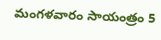మంగళవారం సాయంత్రం 5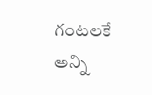గంటలకే అన్ని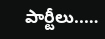పార్టీలు..…